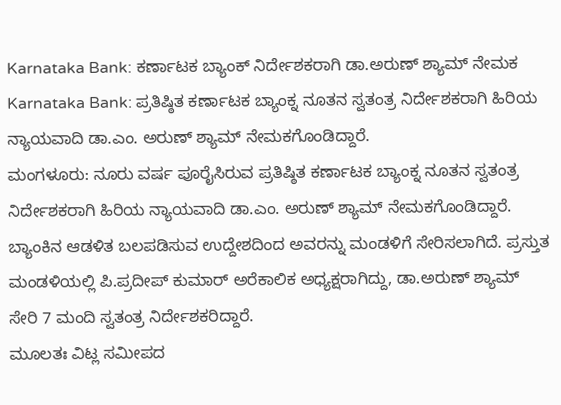Karnataka Bank: ಕರ್ಣಾಟಕ ಬ್ಯಾಂಕ್ ನಿರ್ದೇಶಕರಾಗಿ ಡಾ.ಅರುಣ್ ಶ್ಯಾಮ್ ನೇಮಕ
Karnataka Bank: ಪ್ರತಿಷ್ಠಿತ ಕರ್ಣಾಟಕ ಬ್ಯಾಂಕ್ನ ನೂತನ ಸ್ವತಂತ್ರ ನಿರ್ದೇಶಕರಾಗಿ ಹಿರಿಯ ನ್ಯಾಯವಾದಿ ಡಾ.ಎಂ. ಅರುಣ್ ಶ್ಯಾಮ್ ನೇಮಕಗೊಂಡಿದ್ದಾರೆ.
ಮಂಗಳೂರು: ನೂರು ವರ್ಷ ಪೂರೈಸಿರುವ ಪ್ರತಿಷ್ಠಿತ ಕರ್ಣಾಟಕ ಬ್ಯಾಂಕ್ನ ನೂತನ ಸ್ವತಂತ್ರ ನಿರ್ದೇಶಕರಾಗಿ ಹಿರಿಯ ನ್ಯಾಯವಾದಿ ಡಾ.ಎಂ. ಅರುಣ್ ಶ್ಯಾಮ್ ನೇಮಕಗೊಂಡಿದ್ದಾರೆ.
ಬ್ಯಾಂಕಿನ ಆಡಳಿತ ಬಲಪಡಿಸುವ ಉದ್ದೇಶದಿಂದ ಅವರನ್ನು ಮಂಡಳಿಗೆ ಸೇರಿಸಲಾಗಿದೆ. ಪ್ರಸ್ತುತ ಮಂಡಳಿಯಲ್ಲಿ ಪಿ.ಪ್ರದೀಪ್ ಕುಮಾರ್ ಅರೆಕಾಲಿಕ ಅಧ್ಯಕ್ಷರಾಗಿದ್ದು, ಡಾ.ಅರುಣ್ ಶ್ಯಾಮ್ ಸೇರಿ 7 ಮಂದಿ ಸ್ವತಂತ್ರ ನಿರ್ದೇಶಕರಿದ್ದಾರೆ.
ಮೂಲತಃ ವಿಟ್ಲ ಸಮೀಪದ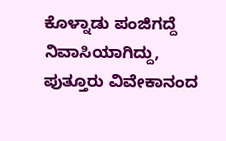ಕೊಳ್ನಾಡು ಪಂಜಿಗದ್ದೆ ನಿವಾಸಿಯಾಗಿದ್ದು, ಪುತ್ತೂರು ವಿವೇಕಾನಂದ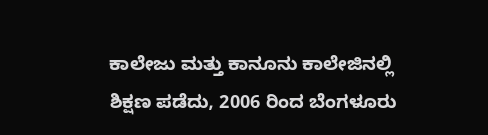ಕಾಲೇಜು ಮತ್ತು ಕಾನೂನು ಕಾಲೇಜಿನಲ್ಲಿ ಶಿಕ್ಷಣ ಪಡೆದು, 2006 ರಿಂದ ಬೆಂಗಳೂರು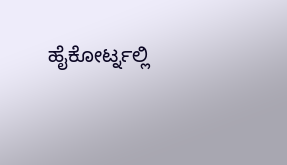ಹೈಕೋರ್ಟ್ನಲ್ಲಿ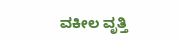ವಕೀಲ ವೃತ್ತಿ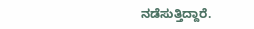ನಡೆಸುತ್ತಿದ್ದಾರೆ.